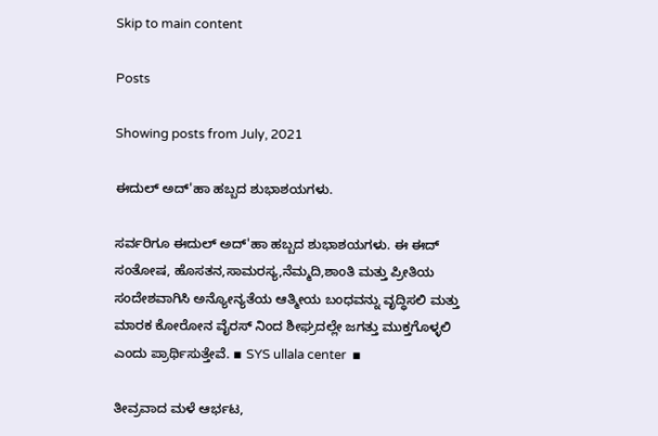Skip to main content

Posts

Showing posts from July, 2021

ಈದುಲ್ ಅದ್'ಹಾ ಹಬ್ಬದ ಶುಭಾಶಯಗಳು.

ಸರ್ವರಿಗೂ ಈದುಲ್ ಅದ್'ಹಾ ಹಬ್ಬದ ಶುಭಾಶಯಗಳು. ಈ ಈದ್ ಸಂತೋಷ, ಹೊಸತನ,ಸಾಮರಸ್ಯ,ನೆಮ್ಮದಿ,ಶಾಂತಿ ಮತ್ತು ಪ್ರೀತಿಯ ಸಂದೇಶವಾಗಿಸಿ ಅನ್ಯೋನ್ಯತೆಯ ಆತ್ಮೀಯ ಬಂಧವನ್ನು ವೃದ್ಧಿಸಲಿ ಮತ್ತು ಮಾರಕ ಕೋರೋನ ವೈರಸ್ ನಿಂದ ಶೀಘ್ರದಲ್ಲೇ ಜಗತ್ತು ಮುಕ್ತಗೊಳ್ಳಲಿ ಎಂದು ಪ್ರಾರ್ಥಿಸುತ್ತೇವೆ. ▪ SYS ullala center  ▪

ತೀವ್ರವಾದ ಮಳೆ ಆರ್ಭಟ,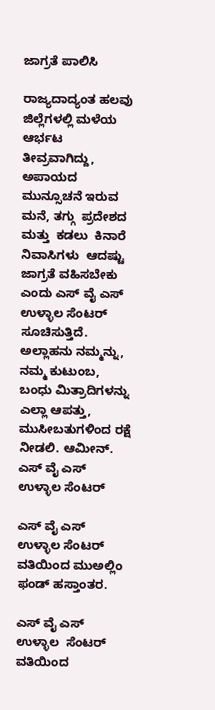ಜಾಗ್ರತೆ ಪಾಲಿಸಿ

ರಾಜ್ಯದಾದ್ಯಂತ ಹಲವು ಜಿಲ್ಲೆಗಳಲ್ಲಿ ಮಳೆಯ ಆರ್ಭಟ ತೀವ್ರವಾಗಿದ್ದು, ಅಪಾಯದ ಮುನ್ಸೂಚನೆ ಇರುವ ಮನೆ, ತಗ್ಗು  ಪ್ರದೇಶದ  ಮತ್ತು  ಕಡಲು  ಕಿನಾರೆ  ನಿವಾಸಿಗಳು  ಆದಷ್ಟು ಜಾಗ್ರತೆ ವಹಿಸಬೇಕು ಎಂದು ಎಸ್ ವೈ ಎಸ್ ಉಳ್ಳಾಲ ಸೆಂಟರ್ ಸೂಚಿಸುತ್ತಿದೆ. ಅಲ್ಲಾಹನು ನಮ್ಮನ್ನು, ನಮ್ಮ ಕುಟುಂಬ, ಬಂಧು ಮಿತ್ರಾದಿಗಳನ್ನು ಎಲ್ಲಾ ಆಪತ್ತು, ಮುಸೀಬತುಗಳಿಂದ ರಕ್ಷೆ ನೀಡಲಿ. ಆಮೀನ್. ಎಸ್ ವೈ ಎಸ್ ಉಳ್ಳಾಲ ಸೆಂಟರ್

ಎಸ್ ವೈ ಎಸ್ ಉಳ್ಳಾಲ ಸೆಂಟರ್ ವತಿಯಿಂದ ಮುಅಲ್ಲಿಂ ಫಂಡ್ ಹಸ್ತಾಂತರ.

ಎಸ್ ವೈ ಎಸ್  ಉಳ್ಳಾಲ  ಸೆಂಟರ್  ವತಿಯಿಂದ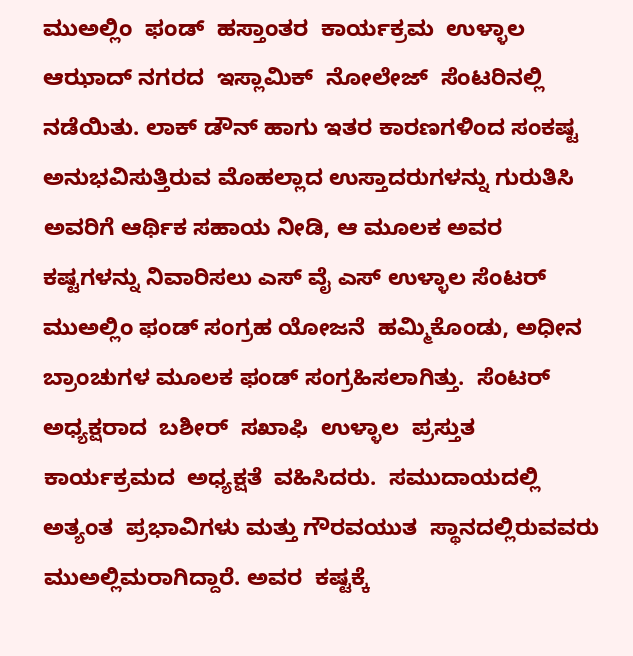ಮುಅಲ್ಲಿಂ  ಫಂಡ್  ಹಸ್ತಾಂತರ  ಕಾರ್ಯಕ್ರಮ  ಉಳ್ಳಾಲ  ಆಝಾದ್ ನಗರದ  ಇಸ್ಲಾಮಿಕ್  ನೋಲೇಜ್  ಸೆಂಟರಿನಲ್ಲಿ  ನಡೆಯಿತು. ಲಾಕ್ ಡೌನ್ ಹಾಗು ಇತರ ಕಾರಣಗಳಿಂದ ಸಂಕಷ್ಟ ಅನುಭವಿಸುತ್ತಿರುವ ಮೊಹಲ್ಲಾದ ಉಸ್ತಾದರುಗಳನ್ನು ಗುರುತಿಸಿ ಅವರಿಗೆ ಆರ್ಥಿಕ ಸಹಾಯ ನೀಡಿ, ಆ ಮೂಲಕ ಅವರ ಕಷ್ಟಗಳನ್ನು ನಿವಾರಿಸಲು ಎಸ್ ವೈ ಎಸ್ ಉಳ್ಳಾಲ ಸೆಂಟರ್ ಮುಅಲ್ಲಿಂ ಫಂಡ್ ಸಂಗ್ರಹ ಯೋಜನೆ  ಹಮ್ಮಿಕೊಂಡು, ಅಧೀನ ಬ್ರಾಂಚುಗಳ ಮೂಲಕ ಫಂಡ್ ಸಂಗ್ರಹಿಸಲಾಗಿತ್ತು.  ಸೆಂಟರ್  ಅಧ್ಯಕ್ಷರಾದ  ಬಶೀರ್  ಸಖಾಫಿ  ಉಳ್ಳಾಲ  ಪ್ರಸ್ತುತ  ಕಾರ್ಯಕ್ರಮದ  ಅಧ್ಯಕ್ಷತೆ  ವಹಿಸಿದರು.  ಸಮುದಾಯದಲ್ಲಿ  ಅತ್ಯಂತ  ಪ್ರಭಾವಿಗಳು ಮತ್ತು ಗೌರವಯುತ  ಸ್ಥಾನದಲ್ಲಿರುವವರು  ಮುಅಲ್ಲಿಮರಾಗಿದ್ದಾರೆ. ಅವರ  ಕಷ್ಟಕ್ಕೆ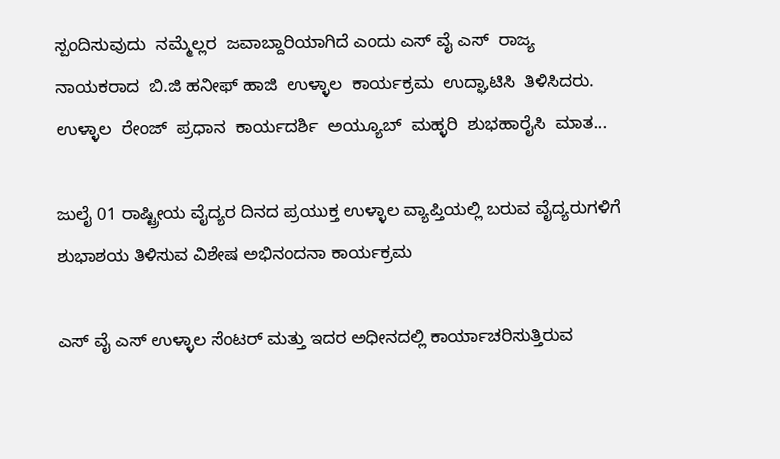ಸ್ಪಂದಿಸುವುದು  ನಮ್ಮೆಲ್ಲರ  ಜವಾಬ್ದಾರಿಯಾಗಿದೆ ಎಂದು ಎಸ್ ವೈ ಎಸ್  ರಾಜ್ಯ  ನಾಯಕರಾದ  ಬಿ.ಜಿ ಹನೀಫ್ ಹಾಜಿ  ಉಳ್ಳಾಲ  ಕಾರ್ಯಕ್ರಮ  ಉದ್ಘಾಟಿಸಿ  ತಿಳಿಸಿದರು. ಉಳ್ಳಾಲ  ರೇಂಜ್  ಪ್ರಧಾನ  ಕಾರ್ಯದರ್ಶಿ  ಅಯ್ಯೂಬ್  ಮಹ್ಳರಿ  ಶುಭಹಾರೈಸಿ  ಮಾತ...

ಜುಲೈ 01 ರಾಷ್ಟ್ರೀಯ ವೈದ್ಯರ ದಿನದ ಪ್ರಯುಕ್ತ ಉಳ್ಳಾಲ ವ್ಯಾಪ್ತಿಯಲ್ಲಿ ಬರುವ ವೈದ್ಯರುಗಳಿಗೆ ಶುಭಾಶಯ ತಿಳಿಸುವ ವಿಶೇಷ ಅಭಿನಂದನಾ ಕಾರ್ಯಕ್ರಮ

ಎಸ್ ವೈ ಎಸ್ ಉಳ್ಳಾಲ ಸೆಂಟರ್ ಮತ್ತು ಇದರ ಅಧೀನದಲ್ಲಿ ಕಾರ್ಯಾಚರಿಸುತ್ತಿರುವ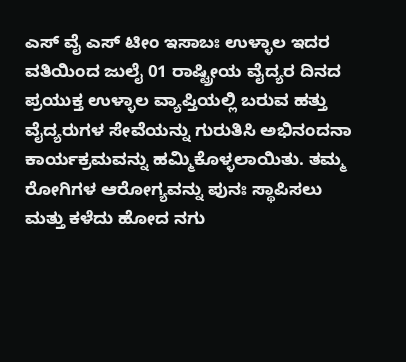ಎಸ್ ವೈ ಎಸ್ ಟೀಂ ಇಸಾಬಃ ಉಳ್ಳಾಲ ಇದರ ವತಿಯಿಂದ ಜುಲೈ 01 ರಾಷ್ಟ್ರೀಯ ವೈದ್ಯರ ದಿನದ ಪ್ರಯುಕ್ತ ಉಳ್ಳಾಲ ವ್ಯಾಪ್ತಿಯಲ್ಲಿ ಬರುವ ಹತ್ತು ವೈದ್ಯರುಗಳ ಸೇವೆಯನ್ನು ಗುರುತಿಸಿ ಅಭಿನಂದನಾ ಕಾರ್ಯಕ್ರಮವನ್ನು ಹಮ್ಮಿಕೊಳ್ಳಲಾಯಿತು. ತಮ್ಮ ರೋಗಿಗಳ ಆರೋಗ್ಯವನ್ನು ಪುನಃ ಸ್ಥಾಪಿಸಲು ಮತ್ತು ಕಳೆದು ಹೋದ ನಗು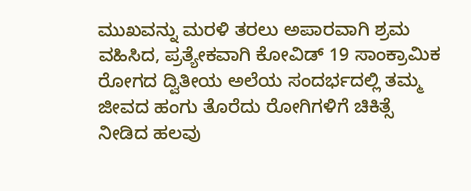ಮುಖವನ್ನು ಮರಳಿ ತರಲು ಅಪಾರವಾಗಿ ಶ್ರಮ ವಹಿಸಿದ, ಪ್ರತ್ಯೇಕವಾಗಿ ಕೋವಿಡ್ 19 ಸಾಂಕ್ರಾಮಿಕ ರೋಗದ ದ್ವಿತೀಯ ಅಲೆಯ ಸಂದರ್ಭದಲ್ಲಿ ತಮ್ಮ ಜೀವದ ಹಂಗು ತೊರೆದು ರೋಗಿಗಳಿಗೆ ಚಿಕಿತ್ಸೆ ನೀಡಿದ ಹಲವು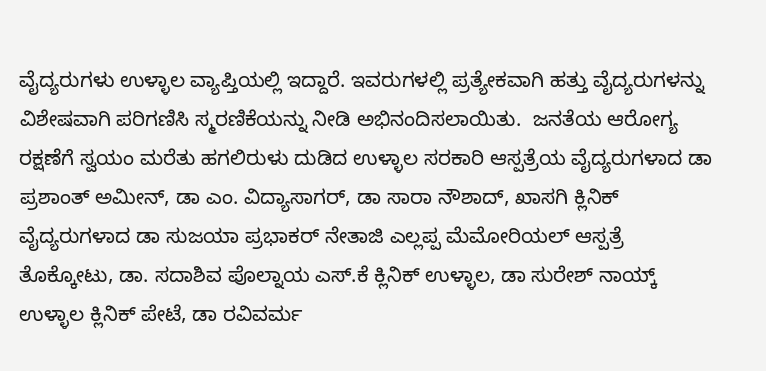ವೈದ್ಯರುಗಳು ಉಳ್ಳಾಲ ವ್ಯಾಪ್ತಿಯಲ್ಲಿ ಇದ್ದಾರೆ. ಇವರುಗಳಲ್ಲಿ ಪ್ರತ್ಯೇಕವಾಗಿ ಹತ್ತು ವೈದ್ಯರುಗಳನ್ನು ವಿಶೇಷವಾಗಿ ಪರಿಗಣಿಸಿ ಸ್ಮರಣಿಕೆಯನ್ನು ನೀಡಿ ಅಭಿನಂದಿಸಲಾಯಿತು.  ಜನತೆಯ ಆರೋಗ್ಯ ರಕ್ಷಣೆಗೆ ಸ್ವಯಂ ಮರೆತು ಹಗಲಿರುಳು ದುಡಿದ ಉಳ್ಳಾಲ ಸರಕಾರಿ ಆಸ್ಪತ್ರೆಯ ವೈದ್ಯರುಗಳಾದ ಡಾ ಪ್ರಶಾಂತ್ ಅಮೀನ್, ಡಾ ಎಂ. ವಿದ್ಯಾಸಾಗರ್, ಡಾ ಸಾರಾ ನೌಶಾದ್, ಖಾಸಗಿ ಕ್ಲಿನಿಕ್ ವೈದ್ಯರುಗಳಾದ ಡಾ ಸುಜಯಾ ಪ್ರಭಾಕರ್ ನೇತಾಜಿ ಎಲ್ಲಪ್ಪ ಮೆಮೋರಿಯಲ್ ಆಸ್ಪತ್ರೆ ತೊಕ್ಕೋಟು, ಡಾ. ಸದಾಶಿವ ಪೊಲ್ನಾಯ ಎಸ್.ಕೆ ಕ್ಲಿನಿಕ್ ಉಳ್ಳಾಲ, ಡಾ ಸುರೇಶ್ ನಾಯ್ಕ್ ಉಳ್ಳಾಲ ಕ್ಲಿನಿಕ್ ಪೇಟೆ, ಡಾ ರವಿವರ್ಮ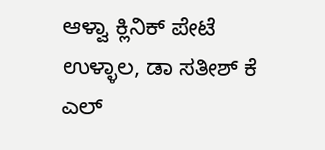ಆಳ್ವಾ ಕ್ಲಿನಿಕ್ ಪೇಟೆ ಉಳ್ಳಾಲ, ಡಾ ಸತೀಶ್ ಕೆ ಎಲ್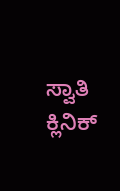ಸ್ವಾತಿ ಕ್ಲಿನಿಕ್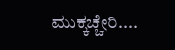ಮುಕ್ಕಚ್ಚೇರಿ....